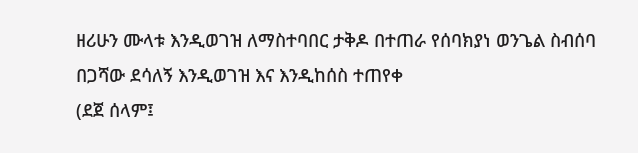ዘሪሁን ሙላቱ እንዲወገዝ ለማስተባበር ታቅዶ በተጠራ የሰባክያነ ወንጌል ስብሰባ በጋሻው ደሳለኝ እንዲወገዝ እና እንዲከሰስ ተጠየቀ
(ደጀ ሰላም፤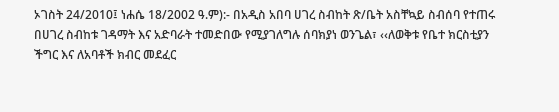ኦገስት 24/2010፤ ነሐሴ 18/2002 ዓ.ም):- በአዲስ አበባ ሀገረ ስብከት ጽ/ቤት አስቸኳይ ስብሰባ የተጠሩ በሀገረ ስብከቱ ገዳማት እና አድባራት ተመድበው የሚያገለግሉ ሰባክያነ ወንጌል፣ ‹‹ለወቅቱ የቤተ ክርስቲያን ችግር እና ለአባቶች ክብር መደፈር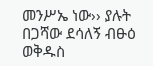መንሥኤ ነው›› ያሉት በጋሻው ደሳለኝ ብፁዕ ወቅዱስ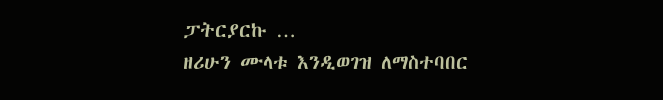ፓትርያርኩ …
ዘሪሁን ሙላቱ እንዲወገዝ ለማስተባበር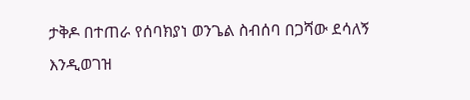ታቅዶ በተጠራ የሰባክያነ ወንጌል ስብሰባ በጋሻው ደሳለኝ እንዲወገዝ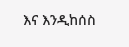እና እንዲከሰስ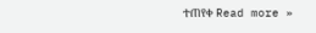ተጠየቀ Read more »